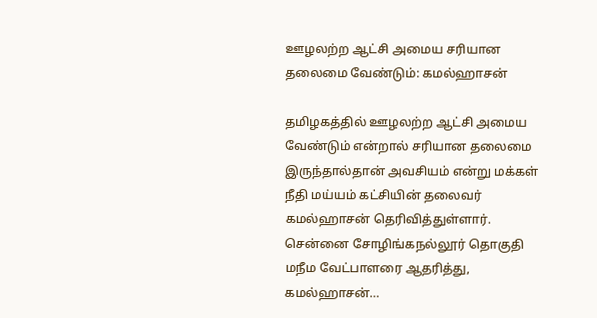ஊழலற்ற ஆட்சி அமைய சரியான தலைமை வேண்டும்: கமல்ஹாசன்

தமிழகத்தில் ஊழலற்ற ஆட்சி அமைய வேண்டும் என்றால் சரியான தலைமை இருந்தால்தான் அவசியம் என்று மக்கள் நீதி மய்யம் கட்சியின் தலைவர் கமல்ஹாசன் தெரிவித்துள்ளார். சென்னை சோழிங்கநல்லூர் தொகுதி மநீம வேட்பாளரை ஆதரித்து, கமல்ஹாசன்…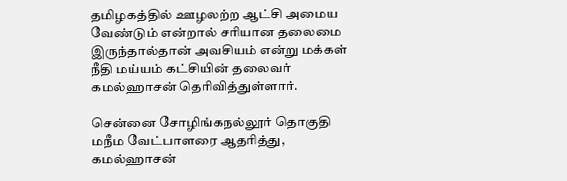தமிழகத்தில் ஊழலற்ற ஆட்சி அமைய வேண்டும் என்றால் சரியான தலைமை இருந்தால்தான் அவசியம் என்று மக்கள் நீதி மய்யம் கட்சியின் தலைவர் கமல்ஹாசன் தெரிவித்துள்ளார்.

சென்னை சோழிங்கநல்லூர் தொகுதி மநீம வேட்பாளரை ஆதரித்து, கமல்ஹாசன்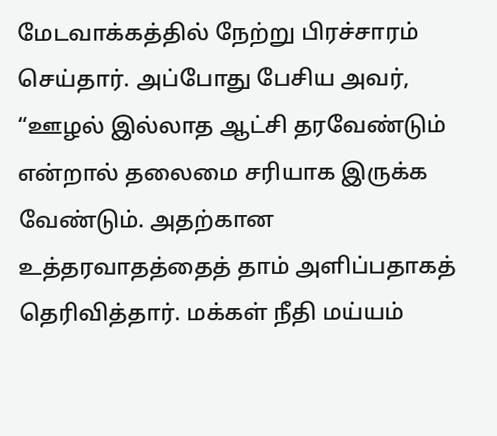மேடவாக்கத்தில் நேற்று பிரச்சாரம் செய்தார். அப்போது பேசிய அவர், “ஊழல் இல்லாத ஆட்சி தரவேண்டும் என்றால் தலைமை சரியாக இருக்க வேண்டும். அதற்கான உத்தரவாதத்தைத் தாம் அளிப்பதாகத் தெரிவித்தார். மக்கள் நீதி மய்யம்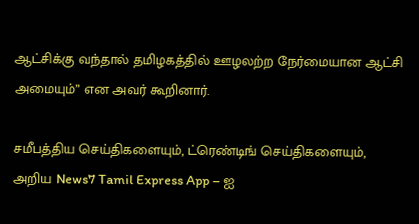ஆட்சிக்கு வந்தால் தமிழகத்தில் ஊழலற்ற நேர்மையான ஆட்சி அமையும்” என அவர் கூறினார்.

சமீபத்திய செய்திகளையும், ட்ரெண்டிங் செய்திகளையும், அறிய News7 Tamil Express App – ஐ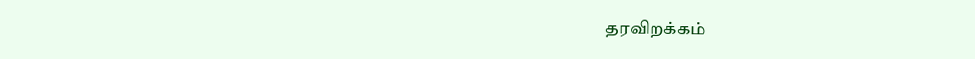தரவிறக்கம்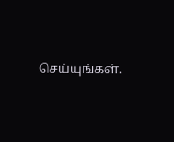செய்யுங்கள்.